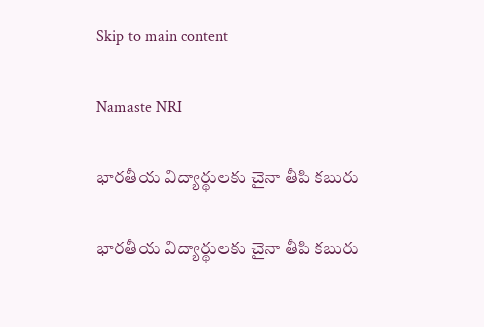Skip to main content

Namaste NRI

భారతీయ విద్యార్థులకు చైనా తీపి కబురు

భారతీయ విద్యార్థులకు చైనా తీపి కబురు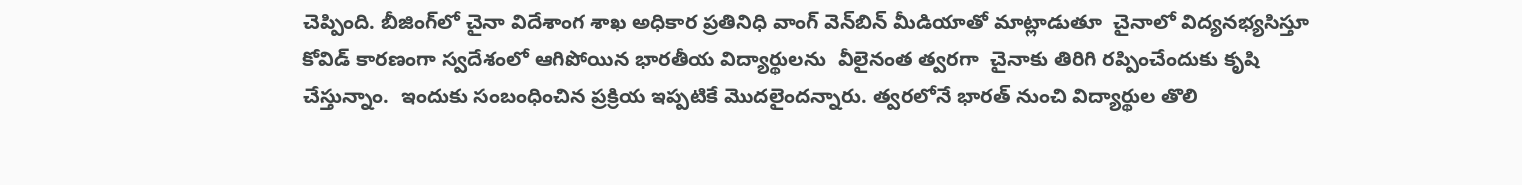చెప్పింది. బీజింగ్‌లో చైనా విదేశాంగ శాఖ అధికార ప్రతినిధి వాంగ్‌ వెన్‌బిన్‌ మీడియాతో మాట్లాడుతూ  చైనాలో విద్యనభ్యసిస్తూ కోవిడ్‌ కారణంగా స్వదేశంలో ఆగిపోయిన భారతీయ విద్యార్థులను  వీలైనంత త్వరగా  చైనాకు తిరిగి రప్పించేందుకు కృషి చేస్తున్నాం.  ఇందుకు సంబంధించిన ప్రక్రియ ఇప్పటికే మొదలైందన్నారు. త్వరలోనే భారత్‌ నుంచి విద్యార్థుల తొలి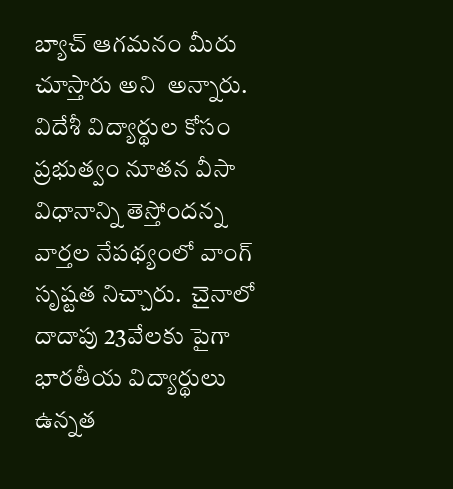బ్యాచ్‌ ఆగమనం మీరు చూస్తారు అని  అన్నారు.  విదేశీ విద్యార్థుల కోసం ప్రభుత్వం నూతన వీసా విధానాన్ని తెస్తోందన్న వార్తల నేపథ్యంలో వాంగ్‌ సృష్టత నిచ్చారు.  చైనాలో దాదాపు 23వేలకు పైగా భారతీయ విద్యార్థులు ఉన్నత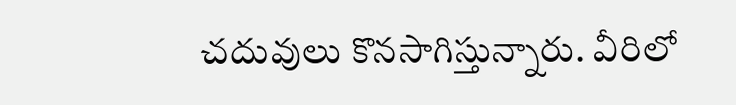చదువులు కొనసాగిస్తున్నారు. వీరిలో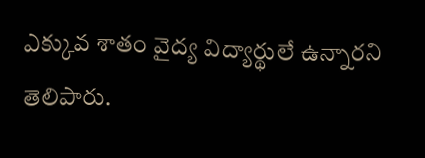ఎక్కువ శాతం వైద్య విద్యార్థులే ఉన్నారని తెలిపారు.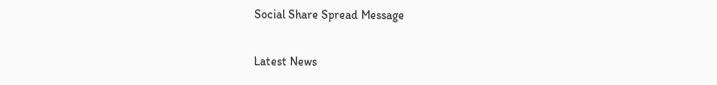Social Share Spread Message

Latest News